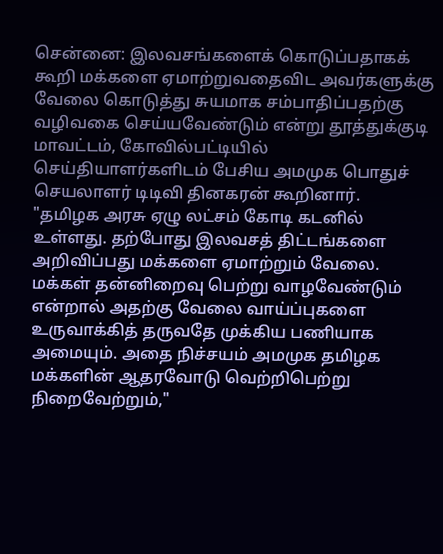சென்னை: இலவசங்களைக் கொடுப்பதாகக் கூறி மக்களை ஏமாற்றுவதைவிட அவர்களுக்கு வேலை கொடுத்து சுயமாக சம்பாதிப்பதற்கு வழிவகை செய்யவேண்டும் என்று தூத்துக்குடி மாவட்டம், கோவில்பட்டியில் செய்தியாளர்களிடம் பேசிய அமமுக பொதுச் செயலாளர் டிடிவி தினகரன் கூறினார்.
"தமிழக அரசு ஏழு லட்சம் கோடி கடனில் உள்ளது. தற்போது இலவசத் திட்டங்களை அறிவிப்பது மக்களை ஏமாற்றும் வேலை. மக்கள் தன்னிறைவு பெற்று வாழவேண்டும் என்றால் அதற்கு வேலை வாய்ப்புகளை உருவாக்கித் தருவதே முக்கிய பணியாக அமையும். அதை நிச்சயம் அமமுக தமிழக மக்களின் ஆதரவோடு வெற்றிபெற்று நிறைவேற்றும்,"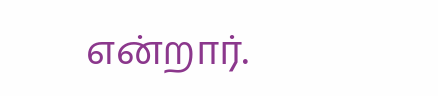என்றார்.